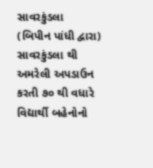સાવરકુંડલા
(બિપીન પાંધી દ્વારા)
સાવરકુંડલા થી અમરેલી અપડાઉન કરતી ૭૦ થી વધારે વિદ્યાર્થી બહેનોનો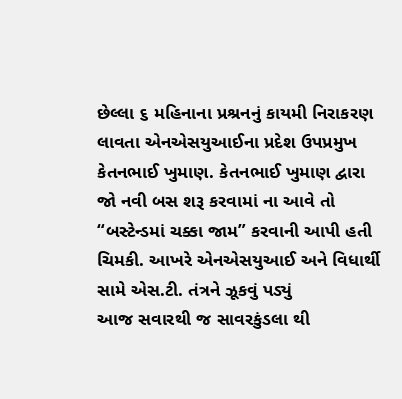છેલ્લા ૬ મહિનાના પ્રશ્રનનું કાયમી નિરાકરણ લાવતા એનએસયુઆઈના પ્રદેશ ઉપપ્રમુખ કેતનભાઈ ખુમાણ. કેતનભાઈ ખુમાણ દ્વારા જો નવી બસ શરૂ કરવામાં ના આવે તો “બસ્ટેન્ડમાં ચક્કા જામ” કરવાની આપી હતી ચિમકી. આખરે એનએસયુઆઈ અને વિધાર્થી સામે એસ.ટી. તંત્રને ઝૂકવું પડ્યું
આજ સવારથી જ સાવરકુંડલા થી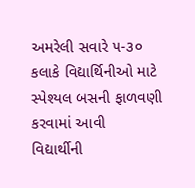અમરેલી સવારે ૫-૩૦ કલાકે વિદ્યાર્થિનીઓ માટે સ્પેશ્યલ બસની ફાળવણી કરવામાં આવી
વિદ્યાર્થીની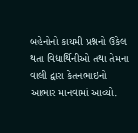બહેનોનો કાયમી પ્રશ્નનો ઉકેલ થતા વિદ્યાર્થિનીઓ તથા તેમના વાલી દ્વારા કેતનભાઇનો આભાર માનવામાં આવ્યો.